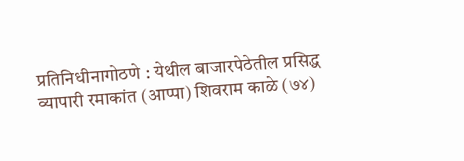प्रतिनिधीनागोठणे : येथील बाजारपेठेतील प्रसिद्ध व्यापारी रमाकांत (आप्पा) शिवराम काळे (७४)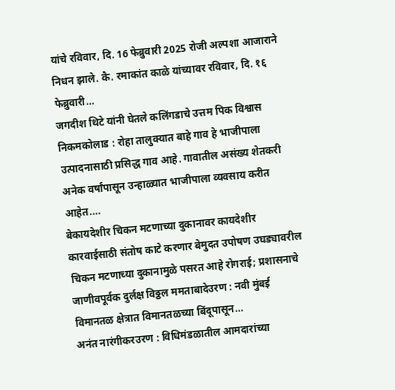यांचे रविवार, दि. 16 फेब्रुवारी 2025 रोजी अल्पशा आजाराने निधन झाले. कै. रमाकांत काळे यांच्यावर रविवार, दि. १६ फेब्रुवारी…
जगदीश थिटे यांनी घेतले कलिंगडाचे उत्तम पिक विश्वास निकमकोलाड : रोहा तालुक्यात बाहे गाव हे भाजीपाला उत्पादनासाठी प्रसिद्ध गाव आहे. गावातील असंख्य शेतकरी अनेक वर्षांपासून उन्हाळ्यात भाजीपाला व्यवसाय करीत आहेत.…
बेकायदेशीर चिकन मटणाच्या दुकानावर कायदेशीर कारवाईसाठी संतोष काटे करणार बेमुदत उपोषण उघड्यावरील चिकन मटणाच्या दुकानामुळे पसरत आहे रोगराई; प्रशासनाचे जाणीवपूर्वक दुर्लक्ष विठ्ठल ममताबादेउरण : नवी मुंबई विमानतळ क्षेत्रात विमानतळच्या बिंदूपासून…
अनंत नारंगीकरउरण : विधिमंडळातील आमदारांच्या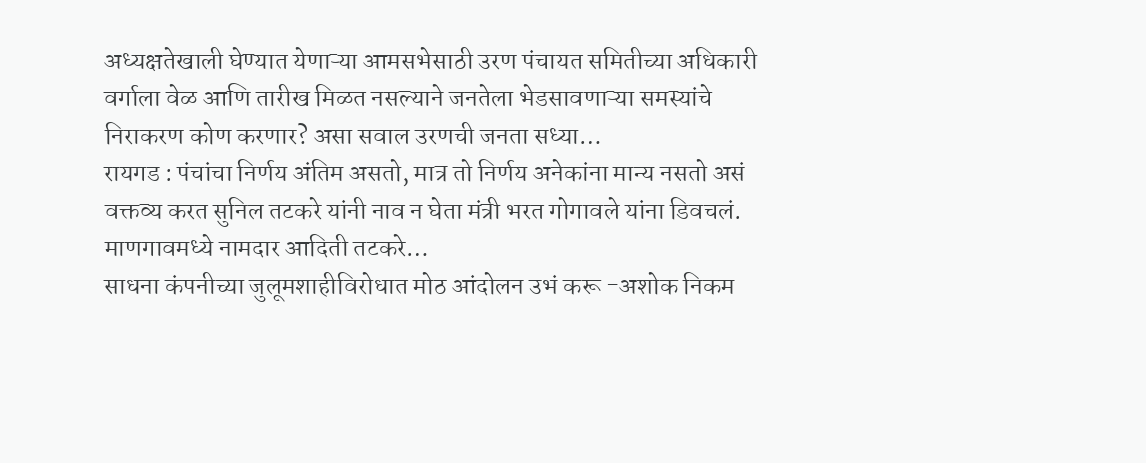अध्यक्षतेखाली घेण्यात येणाऱ्या आमसभेसाठी उरण पंचायत समितीच्या अधिकारी वर्गाला वेळ आणि तारीख मिळत नसल्याने जनतेला भेडसावणाऱ्या समस्यांचे निराकरण कोण करणार? असा सवाल उरणची जनता सध्या…
रायगड : पंचांचा निर्णय अंतिम असतो, मात्र तो निर्णय अनेकांना मान्य नसतो असं वक्तव्य करत सुनिल तटकरे यांनी नाव न घेता मंत्री भरत गोगावले यांना डिवचलं. माणगावमध्ये नामदार आदिती तटकरे…
साधना कंपनीच्या जुलूमशाहीविरोधात मोठ आंदोलन उभं करू -अशोक निकम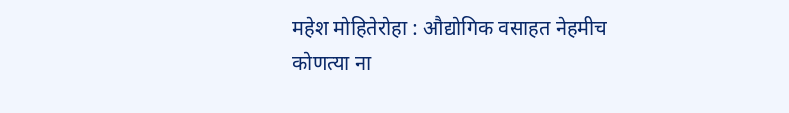महेश मोहितेरोहा : औद्योगिक वसाहत नेहमीच कोणत्या ना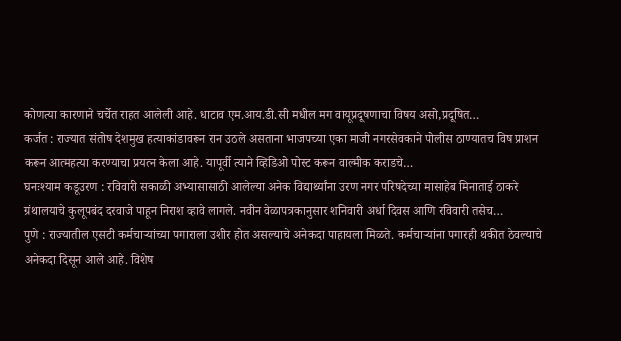कोणत्या कारणाने चर्चेत राहत आलेली आहे. धाटाव एम.आय.डी.सी मधील मग वायूप्रदूषणाचा विषय असो,प्रदूषित…
कर्जत : राज्यात संतोष देशमुख हत्याकांडावरून रान उठले असताना भाजपच्या एका माजी नगरसेवकाने पोलीस ठाण्यातच विष प्राशन करून आत्महत्या करण्याचा प्रयत्न केला आहे. यापूर्वी त्याने व्हिडिओ पोस्ट करून वाल्मीक कराडचे…
घनःश्याम कडूउरण : रविवारी सकाळी अभ्यासासाठी आलेल्या अनेक विद्यार्थ्यांना उरण नगर परिषदेच्या मासाहेब मिनाताई ठाकरे ग्रंथालयाचे कुलूपबंद दरवाजे पाहून निराश व्हावे लागले. नवीन वेळापत्रकानुसार शनिवारी अर्धा दिवस आणि रविवारी तसेच…
पुणे : राज्यातील एसटी कर्मचाऱ्यांच्या पगाराला उशीर होत असल्याचे अनेकदा पाहायला मिळते. कर्मचाऱ्यांना पगारही थकीत ठेवल्याचे अनेकदा दिसून आले आहे. विशेष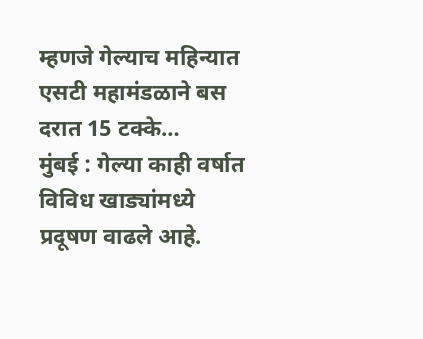म्हणजे गेल्याच महिन्यात एसटी महामंडळाने बस दरात 15 टक्के…
मुंबई : गेल्या काही वर्षात विविध खाड्यांमध्ये प्रदूषण वाढले आहे.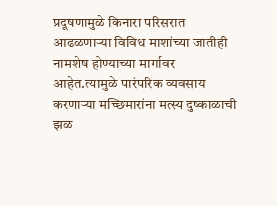प्रदूषणामुळे किनारा परिसरात आढळणाऱ्या विविध माशांच्या जातीही नामशेष होण्याच्या मार्गावर आहेत.त्यामुळे पारंपरिक व्यवसाय करणाऱ्या मच्छिमारांना मत्स्य दुष्काळाची झळ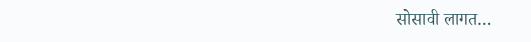सोसावी लागत…